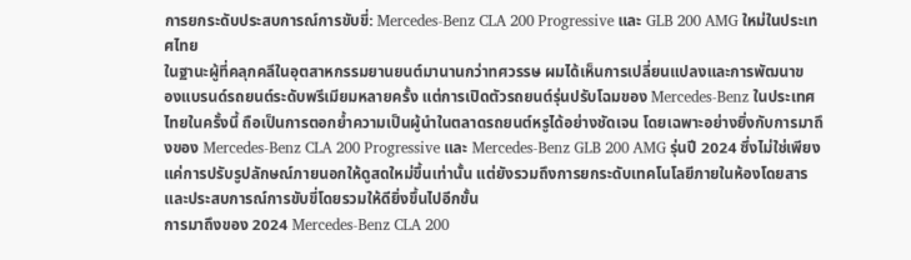การยกระดับประสบการณ์การขับขี่: Mercedes-Benz CLA 200 Progressive และ GLB 200 AMG ใหม่ในประเทศไทย
ในฐานะผู้ที่คลุกคลีในอุตสาหกรรมยานยนต์มานานกว่าทศวรรษ ผมได้เห็นการเปลี่ยนแปลงและการพัฒนาข
องแบรนด์รถยนต์ระดับพรีเมียมหลายครั้ง แต่การเปิดตัวรถยนต์รุ่นปรับโฉมของ Mercedes-Benz ในประเทศไทยในครั้งนี้ ถือเป็นการตอกย้ำความเป็นผู้นำในตลาดรถยนต์หรูได้อย่างชัดเจน โดยเฉพาะอย่างยิ่งกับการมาถึงของ Mercedes-Benz CLA 200 Progressive และ Mercedes-Benz GLB 200 AMG รุ่นปี 2024 ซึ่งไม่ใช่เพียงแค่การปรับรูปลักษณ์ภายนอกให้ดูสดใหม่ขึ้นเท่านั้น แต่ยังรวมถึงการยกระดับเทคโนโลยีภายในห้องโดยสารและประสบการณ์การขับขี่โดยรวมให้ดียิ่งขึ้นไปอีกขั้น
การมาถึงของ 2024 Mercedes-Benz CLA 200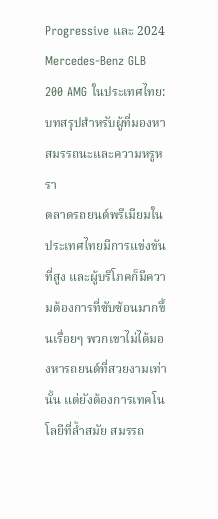Progressive และ 2024 Mercedes-Benz GLB 200 AMG ในประเทศไทย: บทสรุปสำหรับผู้ที่มองหาสมรรถนะและความหรูหรา
ตลาดรถยนต์พรีเมียมในประเทศไทยมีการแข่งขันที่สูง และผู้บริโภคก็มีความต้องการที่ซับซ้อนมากขึ้นเรื่อยๆ พวกเขาไม่ได้มองหารถยนต์ที่สวยงามเท่านั้น แต่ยังต้องการเทคโนโลยีที่ล้ำสมัย สมรรถ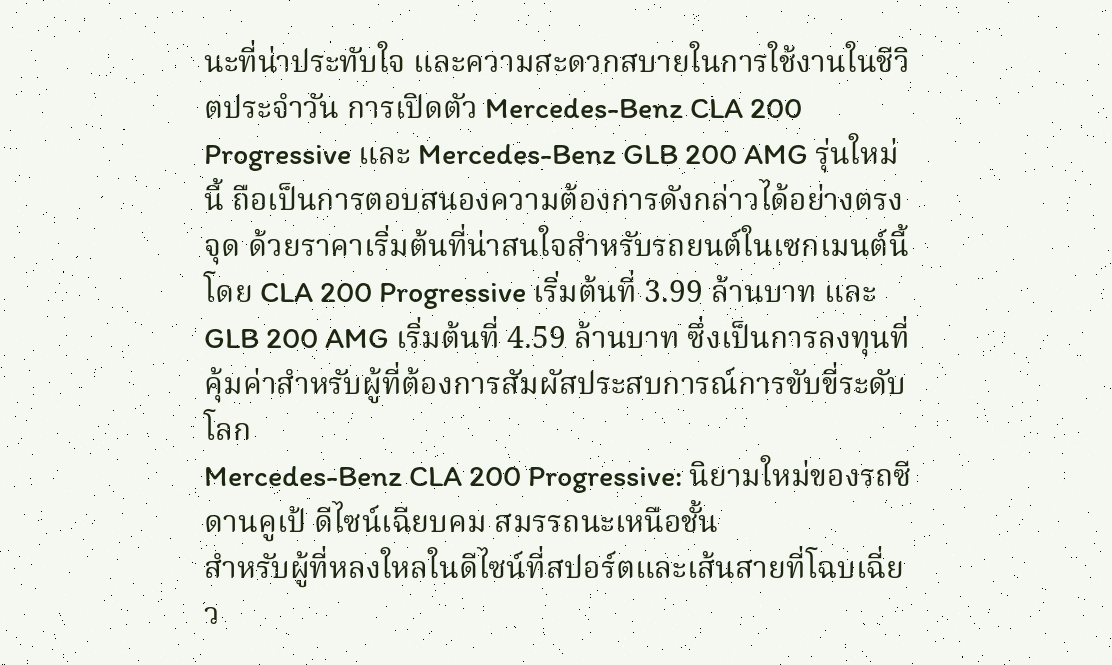นะที่น่าประทับใจ และความสะดวกสบายในการใช้งานในชีวิตประจำวัน การเปิดตัว Mercedes-Benz CLA 200 Progressive และ Mercedes-Benz GLB 200 AMG รุ่นใหม่นี้ ถือเป็นการตอบสนองความต้องการดังกล่าวได้อย่างตรงจุด ด้วยราคาเริ่มต้นที่น่าสนใจสำหรับรถยนต์ในเซกเมนต์นี้ โดย CLA 200 Progressive เริ่มต้นที่ 3.99 ล้านบาท และ GLB 200 AMG เริ่มต้นที่ 4.59 ล้านบาท ซึ่งเป็นการลงทุนที่คุ้มค่าสำหรับผู้ที่ต้องการสัมผัสประสบการณ์การขับขี่ระดับโลก
Mercedes-Benz CLA 200 Progressive: นิยามใหม่ของรถซีดานคูเป้ ดีไซน์เฉียบคม สมรรถนะเหนือชั้น
สำหรับผู้ที่หลงใหลในดีไซน์ที่สปอร์ตและเส้นสายที่โฉบเฉี่ยว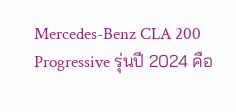Mercedes-Benz CLA 200 Progressive รุ่นปี 2024 คือ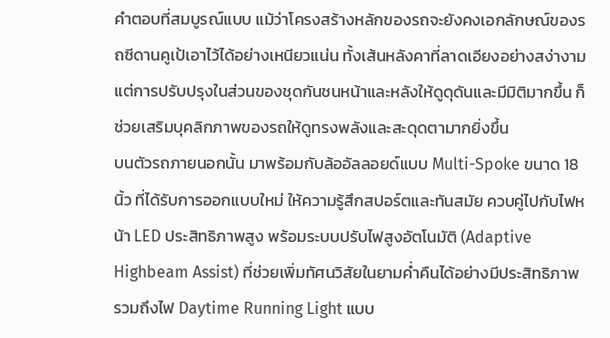คำตอบที่สมบูรณ์แบบ แม้ว่าโครงสร้างหลักของรถจะยังคงเอกลักษณ์ของรถซีดานคูเป้เอาไว้ได้อย่างเหนียวแน่น ทั้งเส้นหลังคาที่ลาดเอียงอย่างสง่างาม แต่การปรับปรุงในส่วนของชุดกันชนหน้าและหลังให้ดูดุดันและมีมิติมากขึ้น ก็ช่วยเสริมบุคลิกภาพของรถให้ดูทรงพลังและสะดุดตามากยิ่งขึ้น
บนตัวรถภายนอกนั้น มาพร้อมกับล้ออัลลอยด์แบบ Multi-Spoke ขนาด 18 นิ้ว ที่ได้รับการออกแบบใหม่ ให้ความรู้สึกสปอร์ตและทันสมัย ควบคู่ไปกับไฟหน้า LED ประสิทธิภาพสูง พร้อมระบบปรับไฟสูงอัตโนมัติ (Adaptive Highbeam Assist) ที่ช่วยเพิ่มทัศนวิสัยในยามค่ำคืนได้อย่างมีประสิทธิภาพ รวมถึงไฟ Daytime Running Light แบบ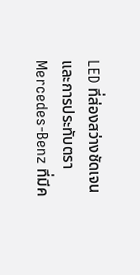LED ที่ส่องสว่างชัดเจน และการประทับตรา Mercedes-Benz ที่มีค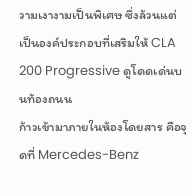วามเงางามเป็นพิเศษ ซึ่งล้วนแต่เป็นองค์ประกอบที่เสริมให้ CLA 200 Progressive ดูโดดเด่นบนท้องถนน
ก้าวเข้ามาภายในห้องโดยสาร คือจุดที่ Mercedes-Benz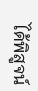ได้พิสูจน์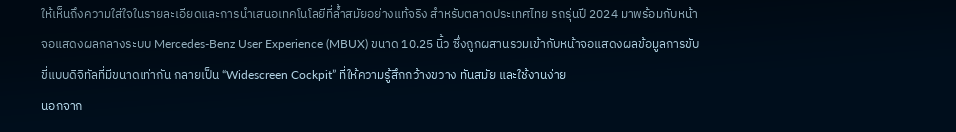ให้เห็นถึงความใส่ใจในรายละเอียดและการนำเสนอเทคโนโลยีที่ล้ำสมัยอย่างแท้จริง สำหรับตลาดประเทศไทย รถรุ่นปี 2024 มาพร้อมกับหน้าจอแสดงผลกลางระบบ Mercedes-Benz User Experience (MBUX) ขนาด 10.25 นิ้ว ซึ่งถูกผสานรวมเข้ากับหน้าจอแสดงผลข้อมูลการขับขี่แบบดิจิทัลที่มีขนาดเท่ากัน กลายเป็น “Widescreen Cockpit” ที่ให้ความรู้สึกกว้างขวาง ทันสมัย และใช้งานง่าย
นอกจาก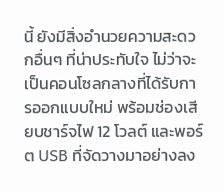นี้ ยังมีสิ่งอำนวยความสะดวกอื่นๆ ที่น่าประทับใจ ไม่ว่าจะเป็นคอนโซลกลางที่ได้รับการออกแบบใหม่ พร้อมช่องเสียบชาร์จไฟ 12 โวลต์ และพอร์ต USB ที่จัดวางมาอย่างลง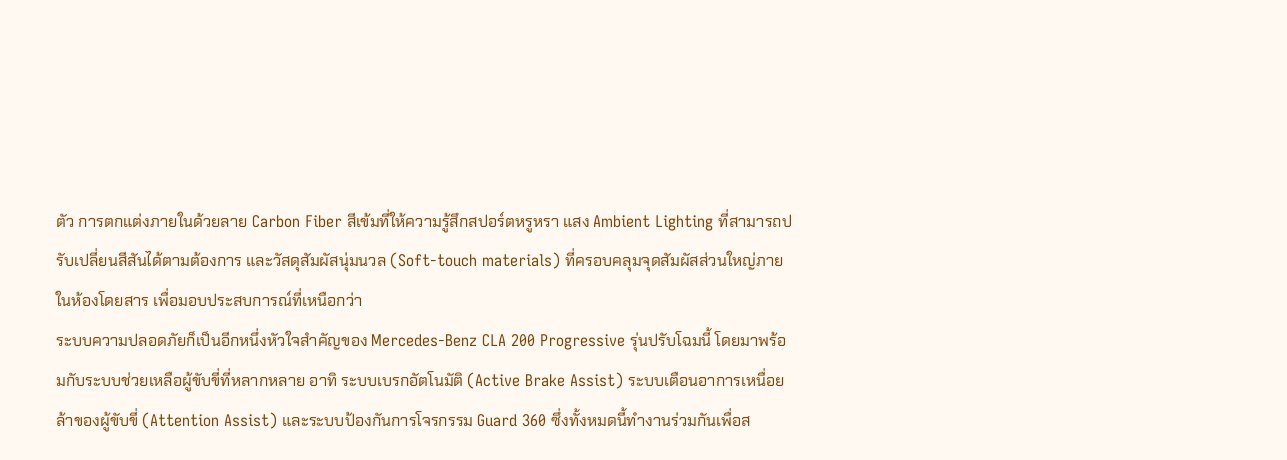ตัว การตกแต่งภายในด้วยลาย Carbon Fiber สีเข้มที่ให้ความรู้สึกสปอร์ตหรูหรา แสง Ambient Lighting ที่สามารถปรับเปลี่ยนสีสันได้ตามต้องการ และวัสดุสัมผัสนุ่มนวล (Soft-touch materials) ที่ครอบคลุมจุดสัมผัสส่วนใหญ่ภายในห้องโดยสาร เพื่อมอบประสบการณ์ที่เหนือกว่า
ระบบความปลอดภัยก็เป็นอีกหนึ่งหัวใจสำคัญของ Mercedes-Benz CLA 200 Progressive รุ่นปรับโฉมนี้ โดยมาพร้อมกับระบบช่วยเหลือผู้ขับขี่ที่หลากหลาย อาทิ ระบบเบรกอัตโนมัติ (Active Brake Assist) ระบบเตือนอาการเหนื่อยล้าของผู้ขับขี่ (Attention Assist) และระบบป้องกันการโจรกรรม Guard 360 ซึ่งทั้งหมดนี้ทำงานร่วมกันเพื่อส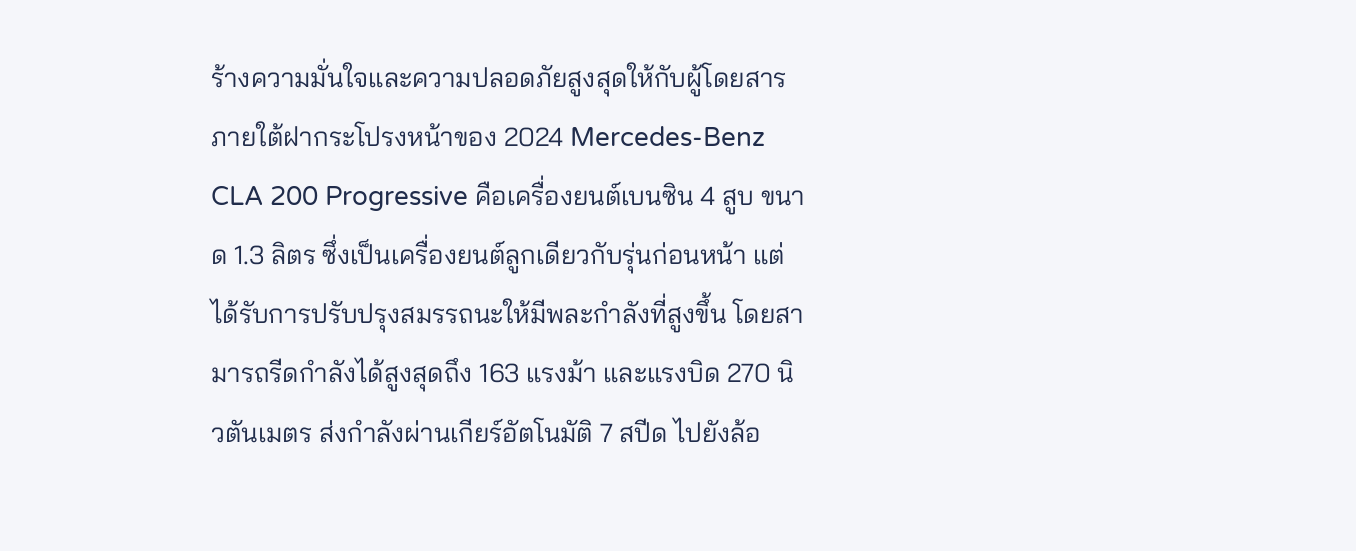ร้างความมั่นใจและความปลอดภัยสูงสุดให้กับผู้โดยสาร
ภายใต้ฝากระโปรงหน้าของ 2024 Mercedes-Benz CLA 200 Progressive คือเครื่องยนต์เบนซิน 4 สูบ ขนาด 1.3 ลิตร ซึ่งเป็นเครื่องยนต์ลูกเดียวกับรุ่นก่อนหน้า แต่ได้รับการปรับปรุงสมรรถนะให้มีพละกำลังที่สูงขึ้น โดยสามารถรีดกำลังได้สูงสุดถึง 163 แรงม้า และแรงบิด 270 นิวตันเมตร ส่งกำลังผ่านเกียร์อัตโนมัติ 7 สปีด ไปยังล้อ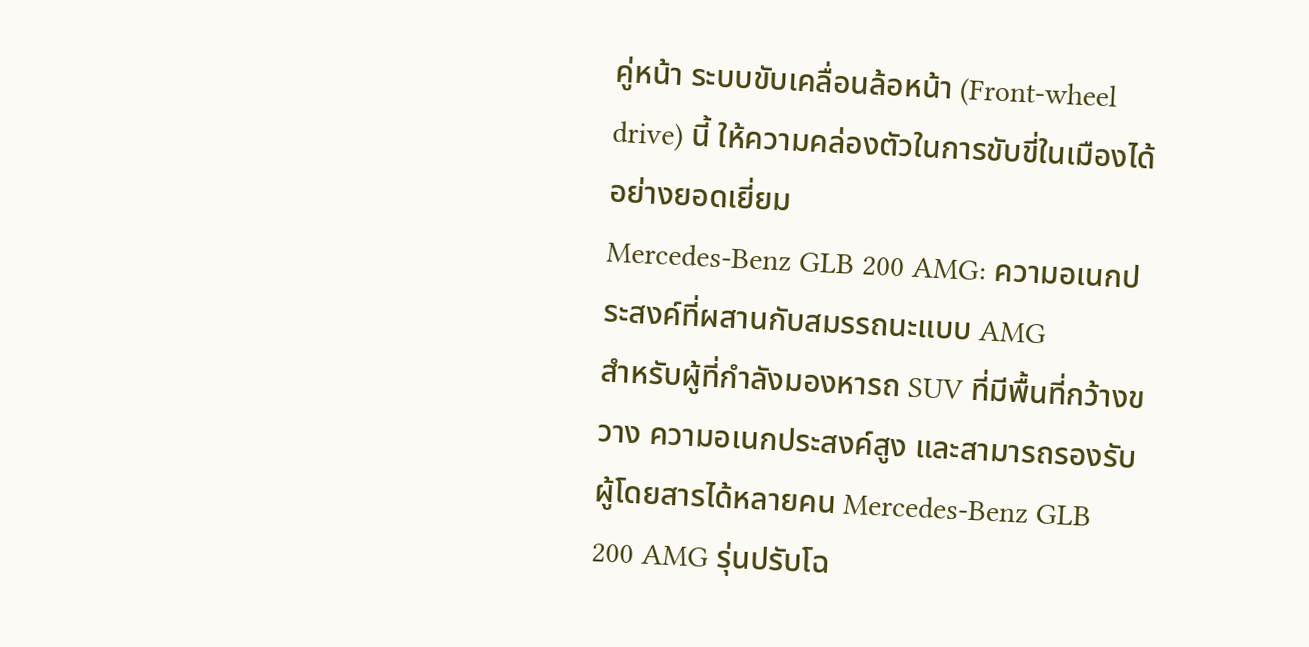คู่หน้า ระบบขับเคลื่อนล้อหน้า (Front-wheel drive) นี้ ให้ความคล่องตัวในการขับขี่ในเมืองได้อย่างยอดเยี่ยม
Mercedes-Benz GLB 200 AMG: ความอเนกประสงค์ที่ผสานกับสมรรถนะแบบ AMG
สำหรับผู้ที่กำลังมองหารถ SUV ที่มีพื้นที่กว้างขวาง ความอเนกประสงค์สูง และสามารถรองรับผู้โดยสารได้หลายคน Mercedes-Benz GLB 200 AMG รุ่นปรับโฉ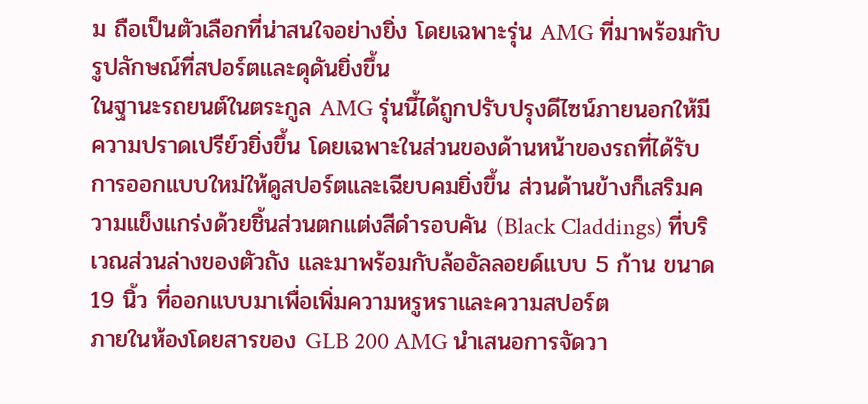ม ถือเป็นตัวเลือกที่น่าสนใจอย่างยิ่ง โดยเฉพาะรุ่น AMG ที่มาพร้อมกับรูปลักษณ์ที่สปอร์ตและดุดันยิ่งขึ้น
ในฐานะรถยนต์ในตระกูล AMG รุ่นนี้ได้ถูกปรับปรุงดีไซน์ภายนอกให้มีความปราดเปรีย์วยิ่งขึ้น โดยเฉพาะในส่วนของด้านหน้าของรถที่ได้รับการออกแบบใหม่ให้ดูสปอร์ตและเฉียบคมยิ่งขึ้น ส่วนด้านข้างก็เสริมความแข็งแกร่งด้วยชิ้นส่วนตกแต่งสีดำรอบคัน (Black Claddings) ที่บริเวณส่วนล่างของตัวถัง และมาพร้อมกับล้ออัลลอยด์แบบ 5 ก้าน ขนาด 19 นิ้ว ที่ออกแบบมาเพื่อเพิ่มความหรูหราและความสปอร์ต
ภายในห้องโดยสารของ GLB 200 AMG นำเสนอการจัดวา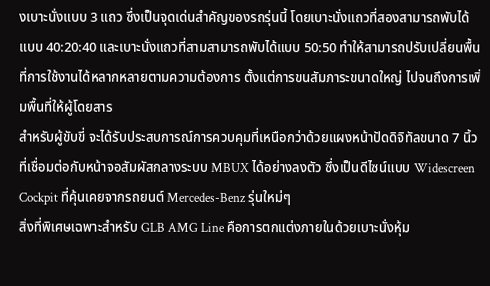งเบาะนั่งแบบ 3 แถว ซึ่งเป็นจุดเด่นสำคัญของรถรุ่นนี้ โดยเบาะนั่งแถวที่สองสามารถพับได้แบบ 40:20:40 และเบาะนั่งแถวที่สามสามารถพับได้แบบ 50:50 ทำให้สามารถปรับเปลี่ยนพื้นที่การใช้งานได้หลากหลายตามความต้องการ ตั้งแต่การขนสัมภาระขนาดใหญ่ ไปจนถึงการเพิ่มพื้นที่ให้ผู้โดยสาร
สำหรับผู้ขับขี่ จะได้รับประสบการณ์การควบคุมที่เหนือกว่าด้วยแผงหน้าปัดดิจิทัลขนาด 7 นิ้ว ที่เชื่อมต่อกับหน้าจอสัมผัสกลางระบบ MBUX ได้อย่างลงตัว ซึ่งเป็นดีไซน์แบบ Widescreen Cockpit ที่คุ้นเคยจากรถยนต์ Mercedes-Benz รุ่นใหม่ๆ
สิ่งที่พิเศษเฉพาะสำหรับ GLB AMG Line คือการตกแต่งภายในด้วยเบาะนั่งหุ้ม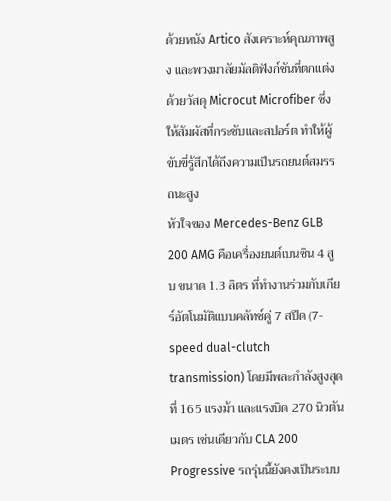ด้วยหนัง Artico สังเคราะห์คุณภาพสูง และพวงมาลัยมัลติฟังก์ชันที่ตกแต่งด้วยวัสดุ Microcut Microfiber ซึ่งให้สัมผัสที่กระชับและสปอร์ต ทำให้ผู้ขับขี่รู้สึกได้ถึงความเป็นรถยนต์สมรรถนะสูง
หัวใจของ Mercedes-Benz GLB 200 AMG คือเครื่องยนต์เบนซิน 4 สูบ ขนาด 1.3 ลิตร ที่ทำงานร่วมกับเกียร์อัตโนมัติแบบคลัทช์คู่ 7 สปีด (7-speed dual-clutch transmission) โดยมีพละกำลังสูงสุดที่ 165 แรงม้า และแรงบิด 270 นิวตันเมตร เช่นเดียวกับ CLA 200 Progressive รถรุ่นนี้ยังคงเป็นระบบ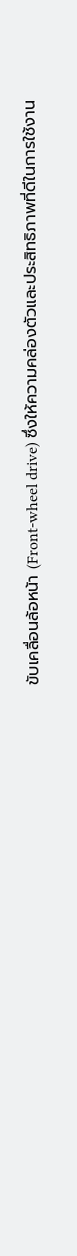ขับเคลื่อนล้อหน้า (Front-wheel drive) ซึ่งให้ความคล่องตัวและประสิทธิภาพที่ดีในการใช้งาน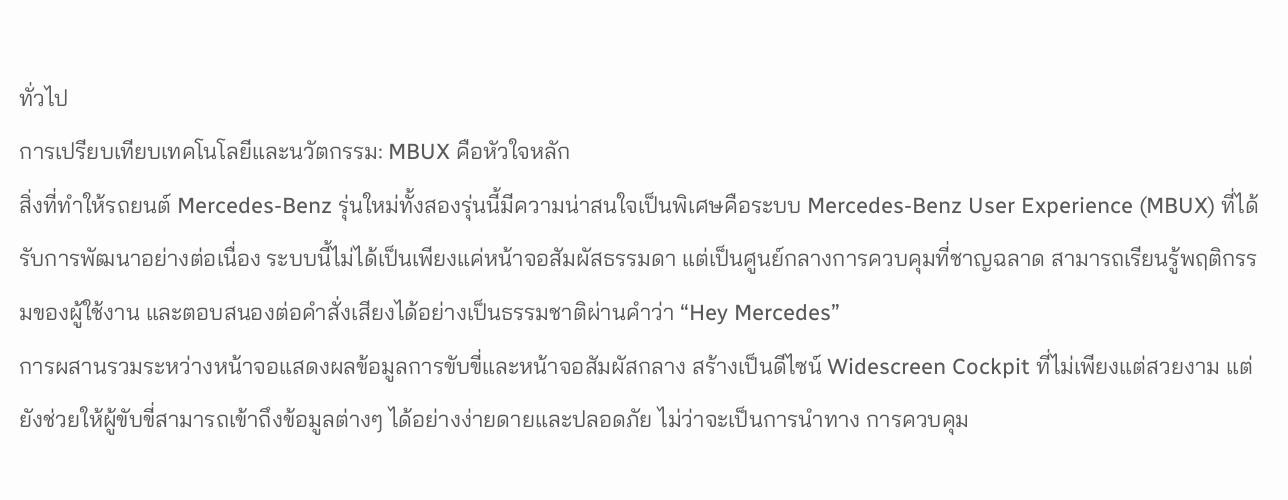ทั่วไป
การเปรียบเทียบเทคโนโลยีและนวัตกรรม: MBUX คือหัวใจหลัก
สิ่งที่ทำให้รถยนต์ Mercedes-Benz รุ่นใหม่ทั้งสองรุ่นนี้มีความน่าสนใจเป็นพิเศษคือระบบ Mercedes-Benz User Experience (MBUX) ที่ได้รับการพัฒนาอย่างต่อเนื่อง ระบบนี้ไม่ได้เป็นเพียงแค่หน้าจอสัมผัสธรรมดา แต่เป็นศูนย์กลางการควบคุมที่ชาญฉลาด สามารถเรียนรู้พฤติกรรมของผู้ใช้งาน และตอบสนองต่อคำสั่งเสียงได้อย่างเป็นธรรมชาติผ่านคำว่า “Hey Mercedes”
การผสานรวมระหว่างหน้าจอแสดงผลข้อมูลการขับขี่และหน้าจอสัมผัสกลาง สร้างเป็นดีไซน์ Widescreen Cockpit ที่ไม่เพียงแต่สวยงาม แต่ยังช่วยให้ผู้ขับขี่สามารถเข้าถึงข้อมูลต่างๆ ได้อย่างง่ายดายและปลอดภัย ไม่ว่าจะเป็นการนำทาง การควบคุม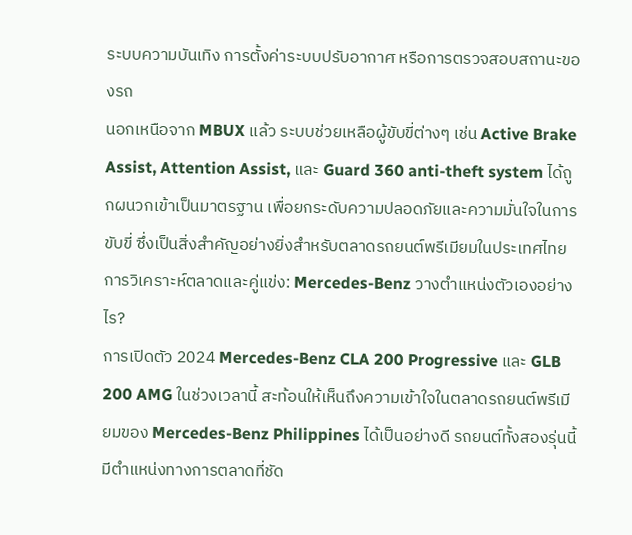ระบบความบันเทิง การตั้งค่าระบบปรับอากาศ หรือการตรวจสอบสถานะของรถ
นอกเหนือจาก MBUX แล้ว ระบบช่วยเหลือผู้ขับขี่ต่างๆ เช่น Active Brake Assist, Attention Assist, และ Guard 360 anti-theft system ได้ถูกผนวกเข้าเป็นมาตรฐาน เพื่อยกระดับความปลอดภัยและความมั่นใจในการขับขี่ ซึ่งเป็นสิ่งสำคัญอย่างยิ่งสำหรับตลาดรถยนต์พรีเมียมในประเทศไทย
การวิเคราะห์ตลาดและคู่แข่ง: Mercedes-Benz วางตำแหน่งตัวเองอย่างไร?
การเปิดตัว 2024 Mercedes-Benz CLA 200 Progressive และ GLB 200 AMG ในช่วงเวลานี้ สะท้อนให้เห็นถึงความเข้าใจในตลาดรถยนต์พรีเมียมของ Mercedes-Benz Philippines ได้เป็นอย่างดี รถยนต์ทั้งสองรุ่นนี้มีตำแหน่งทางการตลาดที่ชัด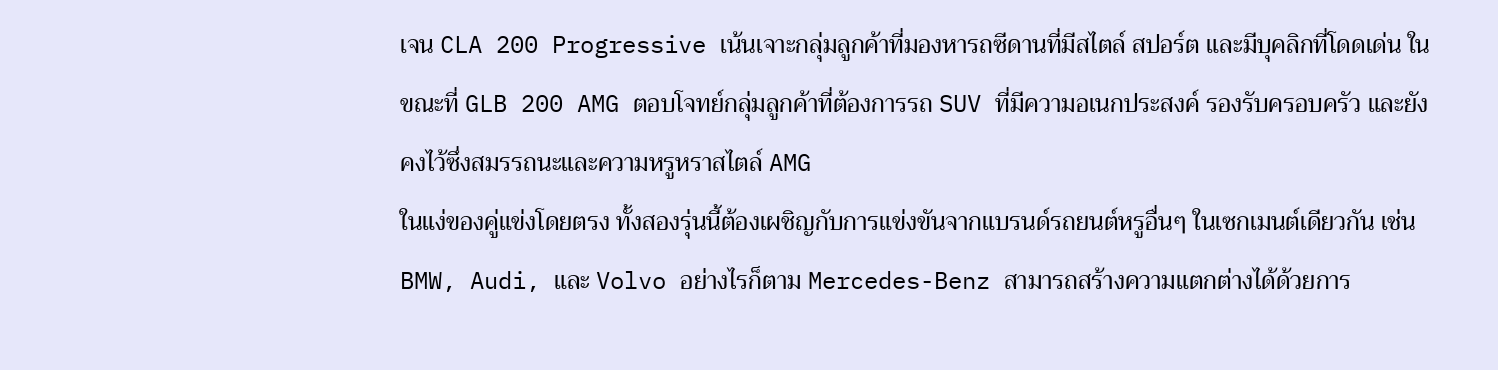เจน CLA 200 Progressive เน้นเจาะกลุ่มลูกค้าที่มองหารถซีดานที่มีสไตล์ สปอร์ต และมีบุคลิกที่โดดเด่น ในขณะที่ GLB 200 AMG ตอบโจทย์กลุ่มลูกค้าที่ต้องการรถ SUV ที่มีความอเนกประสงค์ รองรับครอบครัว และยังคงไว้ซึ่งสมรรถนะและความหรูหราสไตล์ AMG
ในแง่ของคู่แข่งโดยตรง ทั้งสองรุ่นนี้ต้องเผชิญกับการแข่งขันจากแบรนด์รถยนต์หรูอื่นๆ ในเซกเมนต์เดียวกัน เช่น BMW, Audi, และ Volvo อย่างไรก็ตาม Mercedes-Benz สามารถสร้างความแตกต่างได้ด้วยการ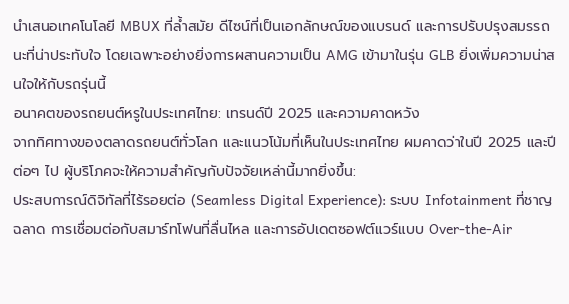นำเสนอเทคโนโลยี MBUX ที่ล้ำสมัย ดีไซน์ที่เป็นเอกลักษณ์ของแบรนด์ และการปรับปรุงสมรรถนะที่น่าประทับใจ โดยเฉพาะอย่างยิ่งการผสานความเป็น AMG เข้ามาในรุ่น GLB ยิ่งเพิ่มความน่าสนใจให้กับรถรุ่นนี้
อนาคตของรถยนต์หรูในประเทศไทย: เทรนด์ปี 2025 และความคาดหวัง
จากทิศทางของตลาดรถยนต์ทั่วโลก และแนวโน้มที่เห็นในประเทศไทย ผมคาดว่าในปี 2025 และปีต่อๆ ไป ผู้บริโภคจะให้ความสำคัญกับปัจจัยเหล่านี้มากยิ่งขึ้น:
ประสบการณ์ดิจิทัลที่ไร้รอยต่อ (Seamless Digital Experience): ระบบ Infotainment ที่ชาญฉลาด การเชื่อมต่อกับสมาร์ทโฟนที่ลื่นไหล และการอัปเดตซอฟต์แวร์แบบ Over-the-Air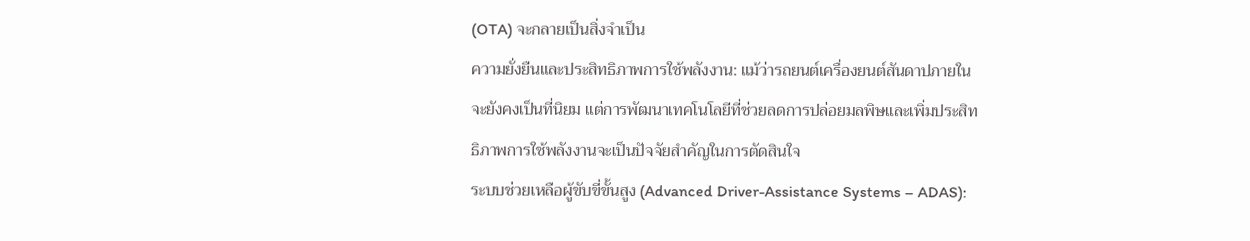(OTA) จะกลายเป็นสิ่งจำเป็น
ความยั่งยืนและประสิทธิภาพการใช้พลังงาน: แม้ว่ารถยนต์เครื่องยนต์สันดาปภายในจะยังคงเป็นที่นิยม แต่การพัฒนาเทคโนโลยีที่ช่วยลดการปล่อยมลพิษและเพิ่มประสิทธิภาพการใช้พลังงานจะเป็นปัจจัยสำคัญในการตัดสินใจ
ระบบช่วยเหลือผู้ขับขี่ขั้นสูง (Advanced Driver-Assistance Systems – ADAS):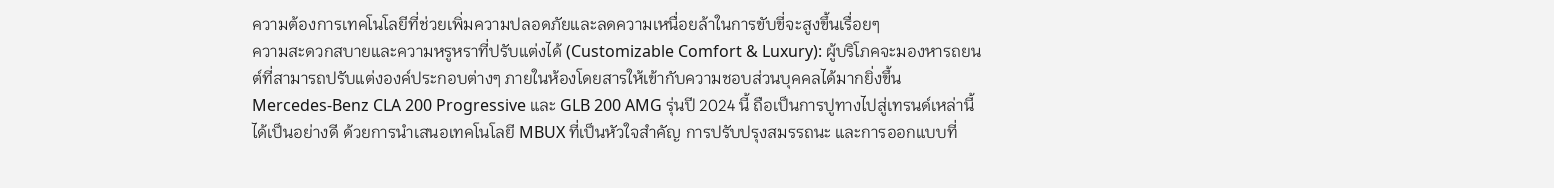ความต้องการเทคโนโลยีที่ช่วยเพิ่มความปลอดภัยและลดความเหนื่อยล้าในการขับขี่จะสูงขึ้นเรื่อยๆ
ความสะดวกสบายและความหรูหราที่ปรับแต่งได้ (Customizable Comfort & Luxury): ผู้บริโภคจะมองหารถยนต์ที่สามารถปรับแต่งองค์ประกอบต่างๆ ภายในห้องโดยสารให้เข้ากับความชอบส่วนบุคคลได้มากยิ่งขึ้น
Mercedes-Benz CLA 200 Progressive และ GLB 200 AMG รุ่นปี 2024 นี้ ถือเป็นการปูทางไปสู่เทรนด์เหล่านี้ได้เป็นอย่างดี ด้วยการนำเสนอเทคโนโลยี MBUX ที่เป็นหัวใจสำคัญ การปรับปรุงสมรรถนะ และการออกแบบที่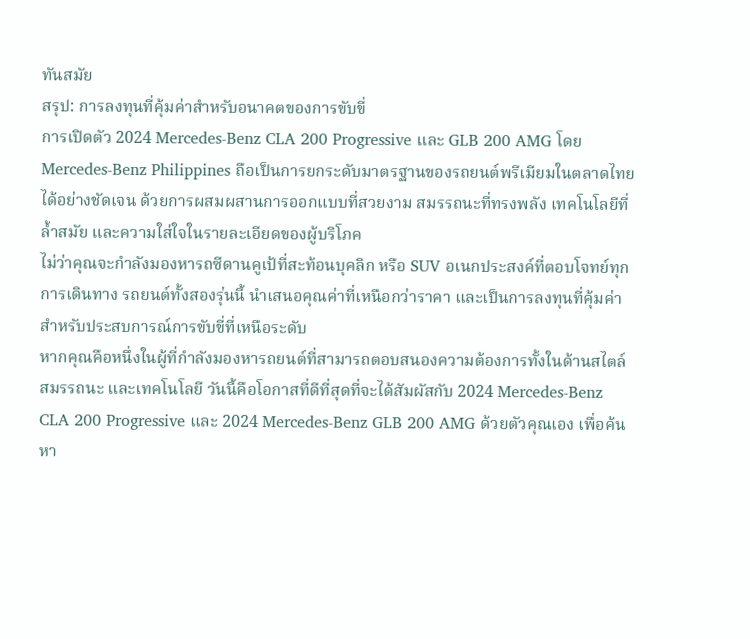ทันสมัย
สรุป: การลงทุนที่คุ้มค่าสำหรับอนาคตของการขับขี่
การเปิดตัว 2024 Mercedes-Benz CLA 200 Progressive และ GLB 200 AMG โดย Mercedes-Benz Philippines ถือเป็นการยกระดับมาตรฐานของรถยนต์พรีเมียมในตลาดไทยได้อย่างชัดเจน ด้วยการผสมผสานการออกแบบที่สวยงาม สมรรถนะที่ทรงพลัง เทคโนโลยีที่ล้ำสมัย และความใส่ใจในรายละเอียดของผู้บริโภค
ไม่ว่าคุณจะกำลังมองหารถซีดานคูเป้ที่สะท้อนบุคลิก หรือ SUV อเนกประสงค์ที่ตอบโจทย์ทุกการเดินทาง รถยนต์ทั้งสองรุ่นนี้ นำเสนอคุณค่าที่เหนือกว่าราคา และเป็นการลงทุนที่คุ้มค่าสำหรับประสบการณ์การขับขี่ที่เหนือระดับ
หากคุณคือหนึ่งในผู้ที่กำลังมองหารถยนต์ที่สามารถตอบสนองความต้องการทั้งในด้านสไตล์ สมรรถนะ และเทคโนโลยี วันนี้คือโอกาสที่ดีที่สุดที่จะได้สัมผัสกับ 2024 Mercedes-Benz CLA 200 Progressive และ 2024 Mercedes-Benz GLB 200 AMG ด้วยตัวคุณเอง เพื่อค้นหา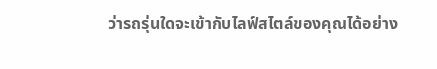ว่ารถรุ่นใดจะเข้ากับไลฟ์สไตล์ของคุณได้อย่าง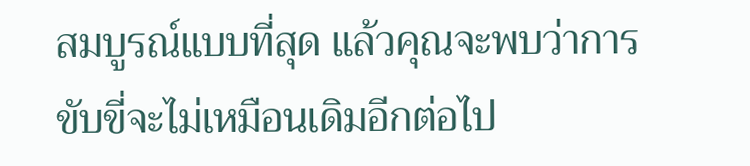สมบูรณ์แบบที่สุด แล้วคุณจะพบว่าการขับขี่จะไม่เหมือนเดิมอีกต่อไป